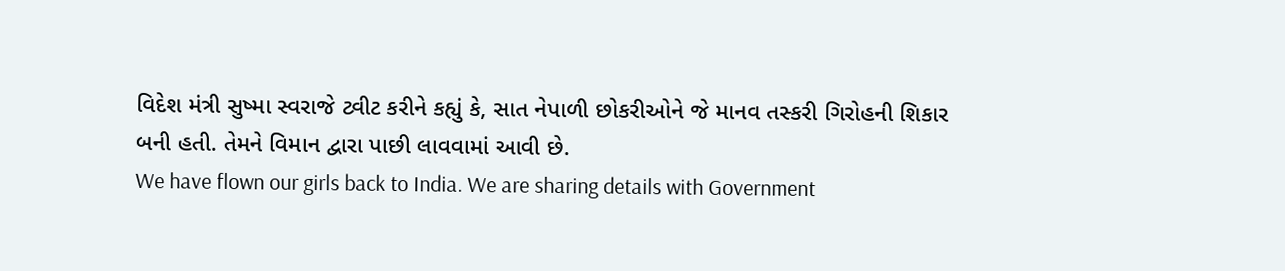વિદેશ મંત્રી સુષ્મા સ્વરાજે ટ્વીટ કરીને કહ્યું કે, સાત નેપાળી છોકરીઓને જે માનવ તસ્કરી ગિરોહની શિકાર બની હતી. તેમને વિમાન દ્વારા પાછી લાવવામાં આવી છે.
We have flown our girls back to India. We are sharing details with Government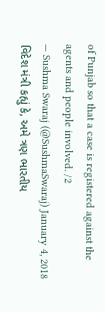of Punjab so that a case is registered against the agents and people involved. /2
— Sushma Swaraj (@SushmaSwaraj) January 4, 2018
વિદેશ મંત્રી કહ્યું કે, અમે ત્રણ ભારતીય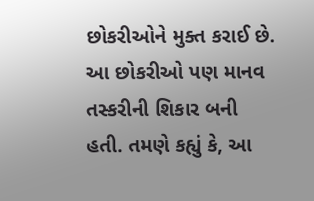છોકરીઓને મુક્ત કરાઈ છે. આ છોકરીઓ પણ માનવ તસ્કરીની શિકાર બની હતી. તમણે કહ્યું કે, આ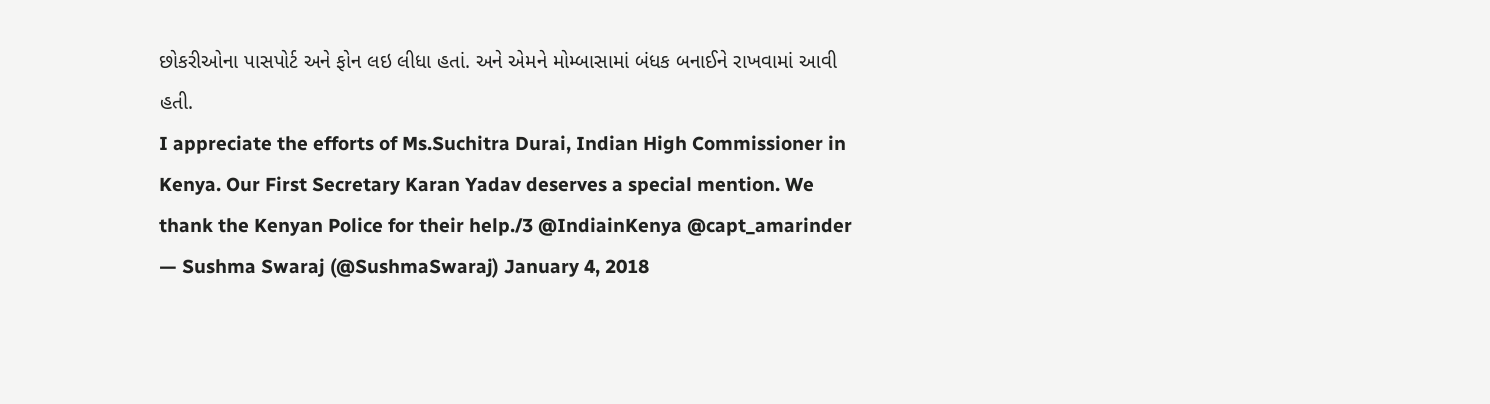છોકરીઓના પાસપોર્ટ અને ફોન લઇ લીધા હતાં. અને એમને મોમ્બાસામાં બંધક બનાઈને રાખવામાં આવી હતી.
I appreciate the efforts of Ms.Suchitra Durai, Indian High Commissioner in Kenya. Our First Secretary Karan Yadav deserves a special mention. We thank the Kenyan Police for their help./3 @IndiainKenya @capt_amarinder
— Sushma Swaraj (@SushmaSwaraj) January 4, 2018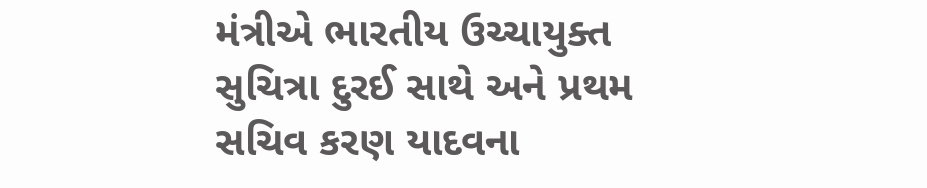મંત્રીએ ભારતીય ઉચ્ચાયુક્ત સુચિત્રા દુરઈ સાથે અને પ્રથમ સચિવ કરણ યાદવના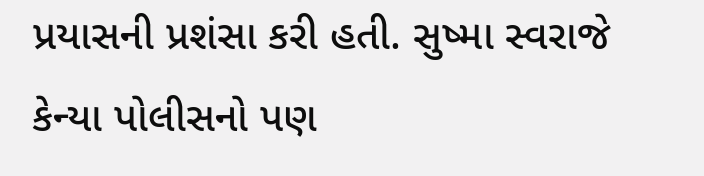પ્રયાસની પ્રશંસા કરી હતી. સુષ્મા સ્વરાજે કેન્યા પોલીસનો પણ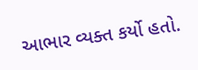આભાર વ્યક્ત કર્યો હતો.